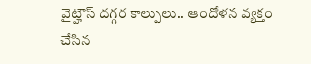వైట్హౌస్ దగ్గర కాల్పులు.. ఆందోళన వ్యక్తం చేసిన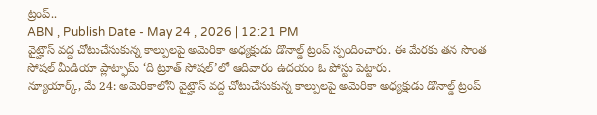ట్రంప్..
ABN , Publish Date - May 24 , 2026 | 12:21 PM
వైట్హౌస్ వద్ద చోటుచేసుకున్న కాల్పులపై అమెరికా అధ్యక్షుడు డొనాల్డ్ ట్రంప్ స్పందించారు. ఈ మేరకు తన సొంత సోషల్ మీడియా ప్లాట్ఫామ్ ‘ది ట్రూత్ సోషల్’లో ఆదివారం ఉదయం ఓ పోస్టు పెట్టారు.
న్యూయార్క్, మే 24: అమెరికాలోని వైట్హౌస్ వద్ద చోటుచేసుకున్న కాల్పులపై అమెరికా అధ్యక్షుడు డొనాల్డ్ ట్రంప్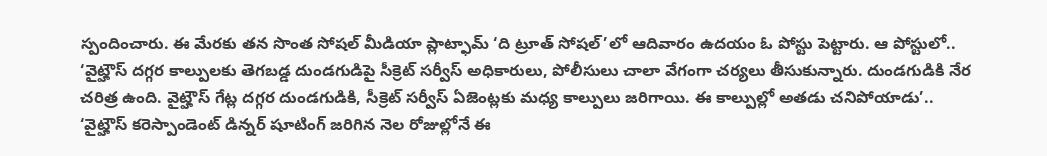స్పందించారు. ఈ మేరకు తన సొంత సోషల్ మీడియా ప్లాట్ఫామ్ ‘ది ట్రూత్ సోషల్’లో ఆదివారం ఉదయం ఓ పోస్టు పెట్టారు. ఆ పోస్టులో.. ‘వైట్హౌస్ దగ్గర కాల్పులకు తెగబడ్డ దుండగుడిపై సీక్రెట్ సర్వీస్ అధికారులు, పోలీసులు చాలా వేగంగా చర్యలు తీసుకున్నారు. దుండగుడికి నేర చరిత్ర ఉంది. వైట్హౌస్ గేట్ల దగ్గర దుండగుడికి, సీక్రెట్ సర్వీస్ ఏజెంట్లకు మధ్య కాల్పులు జరిగాయి. ఈ కాల్పుల్లో అతడు చనిపోయాడు’..
‘వైట్హౌస్ కరెస్పాండెంట్ డిన్నర్ షూటింగ్ జరిగిన నెల రోజుల్లోనే ఈ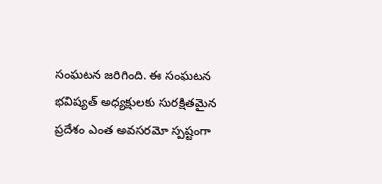సంఘటన జరిగింది. ఈ సంఘటన భవిష్యత్ అధ్యక్షులకు సురక్షితమైన ప్రదేశం ఎంత అవసరమో స్పష్టంగా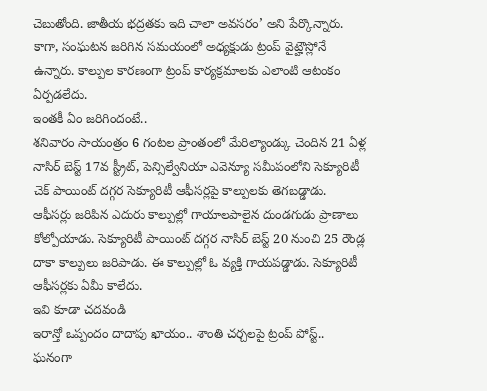చెబుతోంది. జాతీయ భద్రతకు ఇది చాలా అవసరం’ అని పేర్కొన్నారు. కాగా, సంఘటన జరిగిన సమయంలో అధ్యక్షుడు ట్రంప్ వైట్హౌస్లోనే ఉన్నారు. కాల్పుల కారణంగా ట్రంప్ కార్యక్రమాలకు ఎలాంటి ఆటంకం ఏర్పడలేదు.
ఇంతకీ ఏం జరిగిందంటే..
శనివారం సాయంత్రం 6 గంటల ప్రాంతంలో మేరిల్యాండ్కు చెందిన 21 ఏళ్ల నాసిర్ బెస్ట్ 17వ స్ట్రీట్, పెన్సిల్వేనియా ఎవెన్యూ సమీపంలోని సెక్యూరిటీ చెక్ పాయింట్ దగ్గర సెక్యూరిటీ ఆఫీసర్లపై కాల్పులకు తెగబడ్డాడు. ఆఫీసర్లు జరిపిన ఎదురు కాల్పుల్లో గాయాలపాలైన దుండగుడు ప్రాణాలు కోల్పోయాడు. సెక్యూరిటీ పాయింట్ దగ్గర నాసిర్ బెస్ట్ 20 నుంచి 25 రౌండ్ల దాకా కాల్పులు జరిపాడు. ఈ కాల్పుల్లో ఓ వ్యక్తి గాయపడ్డాడు. సెక్యూరిటీ ఆఫీసర్లకు ఏమీ కాలేదు.
ఇవి కూడా చదవండి
ఇరాన్తో ఒప్పందం దాదాపు ఖాయం.. శాంతి చర్చలపై ట్రంప్ పోస్ట్..
ఘనంగా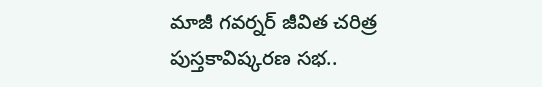మాజీ గవర్నర్ జీవిత చరిత్ర పుస్తకావిష్కరణ సభ..